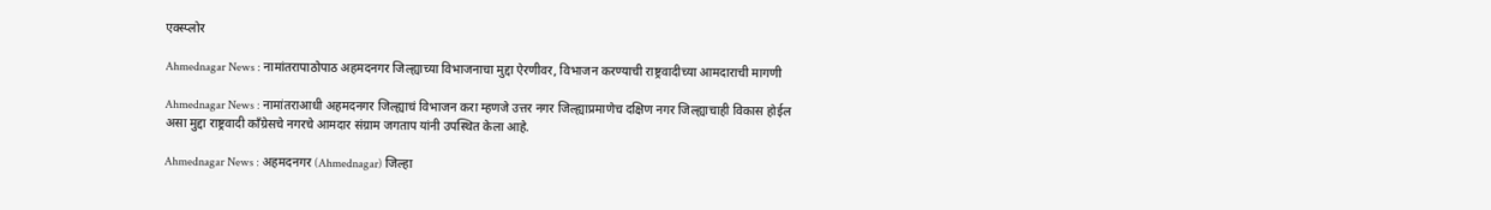एक्स्प्लोर

Ahmednagar News : नामांतरापाठोपाठ अहमदनगर जिल्ह्याच्या विभाजनाचा मुद्दा ऐरणीवर, विभाजन करण्याची राष्ट्रवादीच्या आमदाराची मागणी

Ahmednagar News : नामांतराआधी अहमदनगर जिल्ह्याचं विभाजन करा म्हणजे उत्तर नगर जिल्ह्याप्रमाणेच दक्षिण नगर जिल्ह्याचाही विकास होईल असा मुद्दा राष्ट्रवादी काँग्रेसचे नगरचे आमदार संग्राम जगताप यांनी उपस्थित केला आहे.

Ahmednagar News : अहमदनगर (Ahmednagar) जिल्हा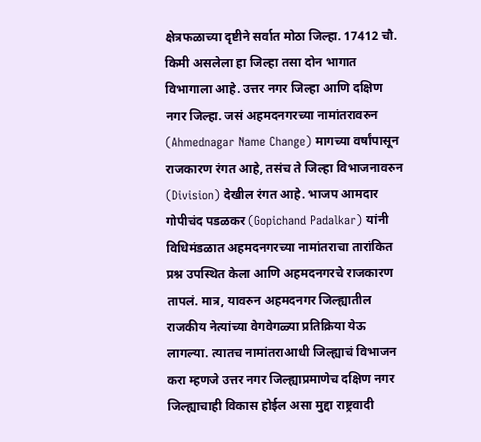क्षेत्रफळाच्या दृष्टीने सर्वात मोठा जिल्हा. 17412 चौ. किमी असलेला हा जिल्हा तसा दोन भागात विभागाला आहे. उत्तर नगर जिल्हा आणि दक्षिण नगर जिल्हा. जसं अहमदनगरच्या नामांतरावरुन (Ahmednagar Name Change) मागच्या वर्षांपासून राजकारण रंगत आहे, तसंच ते जिल्हा विभाजनावरुन (Division) देखील रंगत आहे. भाजप आमदार गोपीचंद पडळकर (Gopichand Padalkar) यांनी विधिमंडळात अहमदनगरच्या नामांतराचा तारांकित प्रश्न उपस्थित केला आणि अहमदनगरचे राजकारण तापलं. मात्र, यावरुन अहमदनगर जिल्ह्यातील राजकीय नेत्यांच्या वेगवेगळ्या प्रतिक्रिया येऊ लागल्या. त्यातच नामांतराआधी जिल्ह्याचं विभाजन करा म्हणजे उत्तर नगर जिल्ह्याप्रमाणेच दक्षिण नगर जिल्ह्याचाही विकास होईल असा मुद्दा राष्ट्रवादी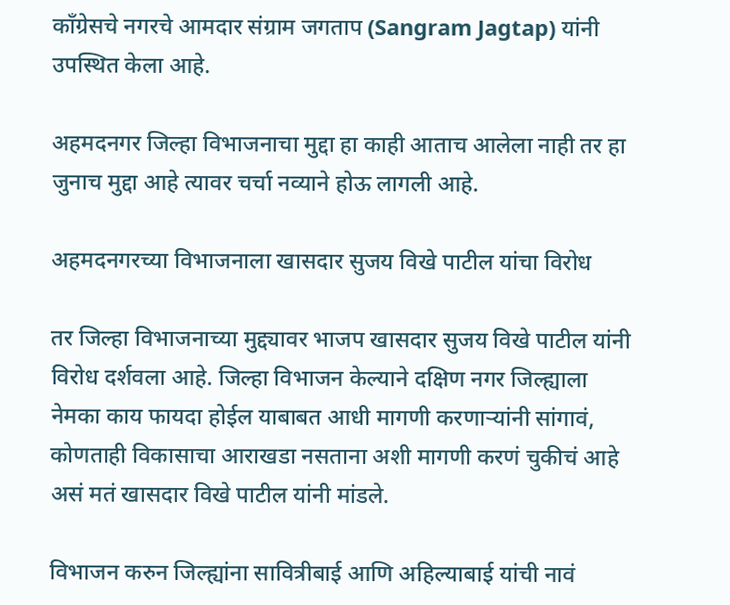काँग्रेसचे नगरचे आमदार संग्राम जगताप (Sangram Jagtap) यांनी उपस्थित केला आहे.

अहमदनगर जिल्हा विभाजनाचा मुद्दा हा काही आताच आलेला नाही तर हा जुनाच मुद्दा आहे त्यावर चर्चा नव्याने होऊ लागली आहे.

अहमदनगरच्या विभाजनाला खासदार सुजय विखे पाटील यांचा विरोध

तर जिल्हा विभाजनाच्या मुद्द्यावर भाजप खासदार सुजय विखे पाटील यांनी विरोध दर्शवला आहे. जिल्हा विभाजन केल्याने दक्षिण नगर जिल्ह्याला नेमका काय फायदा होईल याबाबत आधी मागणी करणाऱ्यांनी सांगावं, कोणताही विकासाचा आराखडा नसताना अशी मागणी करणं चुकीचं आहे असं मतं खासदार विखे पाटील यांनी मांडले.

विभाजन करुन जिल्ह्यांना सावित्रीबाई आणि अहिल्याबाई यांची नावं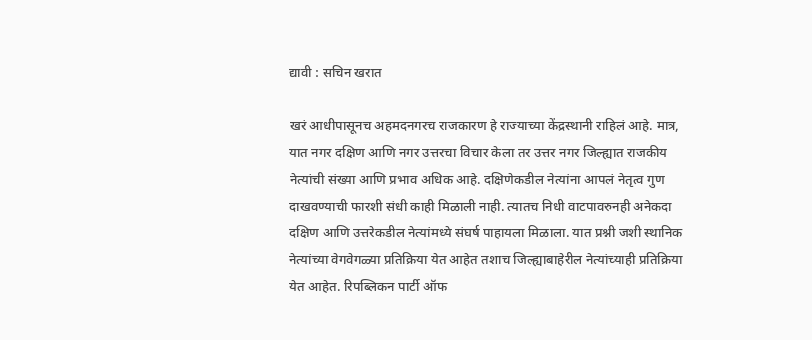द्यावी : सचिन खरात

खरं आधीपासूनच अहमदनगरच राजकारण हे राज्याच्या केंद्रस्थानी राहिलं आहे. मात्र, यात नगर दक्षिण आणि नगर उत्तरचा विचार केला तर उत्तर नगर जिल्ह्यात राजकीय नेत्यांची संख्या आणि प्रभाव अधिक आहे. दक्षिणेकडील नेत्यांना आपलं नेतृत्व गुण दाखवण्याची फारशी संधी काही मिळाली नाही. त्यातच निधी वाटपावरुनही अनेकदा दक्षिण आणि उत्तरेकडील नेत्यांमध्ये संघर्ष पाहायला मिळाला. यात प्रश्नी जशी स्थानिक नेत्यांच्या वेगवेगळ्या प्रतिक्रिया येत आहेत तशाच जिल्ह्याबाहेरील नेत्यांच्याही प्रतिक्रिया येत आहेत. रिपब्लिकन पार्टी ऑफ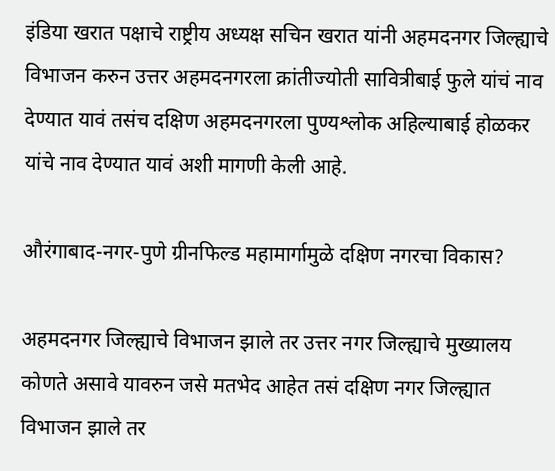इंडिया खरात पक्षाचे राष्ट्रीय अध्यक्ष सचिन खरात यांनी अहमदनगर जिल्ह्याचे विभाजन करुन उत्तर अहमदनगरला क्रांतीज्योती सावित्रीबाई फुले यांचं नाव देण्यात यावं तसंच दक्षिण अहमदनगरला पुण्यश्लोक अहिल्याबाई होळकर यांचे नाव देण्यात यावं अशी मागणी केली आहे.

औरंगाबाद-नगर-पुणे ग्रीनफिल्ड महामार्गामुळे दक्षिण नगरचा विकास?

अहमदनगर जिल्ह्याचे विभाजन झाले तर उत्तर नगर जिल्ह्याचे मुख्यालय कोणते असावे यावरुन जसे मतभेद आहेत तसं दक्षिण नगर जिल्ह्यात विभाजन झाले तर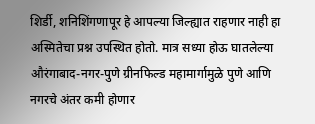शिर्डी, शनिशिंगणापूर हे आपल्या जिल्ह्यात राहणार नाही हा अस्मितेचा प्रश्न उपस्थित होतो. मात्र सध्या होऊ घातलेल्या औरंगाबाद-नगर-पुणे ग्रीनफिल्ड महामार्गामुळे पुणे आणि नगरचे अंतर कमी होणार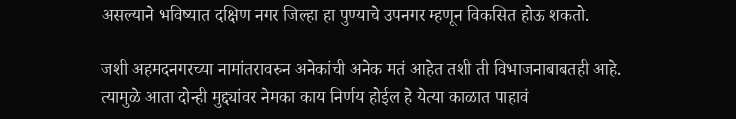असल्याने भविष्यात दक्षिण नगर जिल्हा हा पुण्याचे उपनगर म्हणून विकसित होऊ शकतो.

जशी अहमदनगरच्या नामांतरावरुन अनेकांची अनेक मतं आहेत तशी ती विभाजनाबाबतही आहे. त्यामुळे आता दोन्ही मुद्द्यांवर नेमका काय निर्णय होईल हे येत्या काळात पाहावं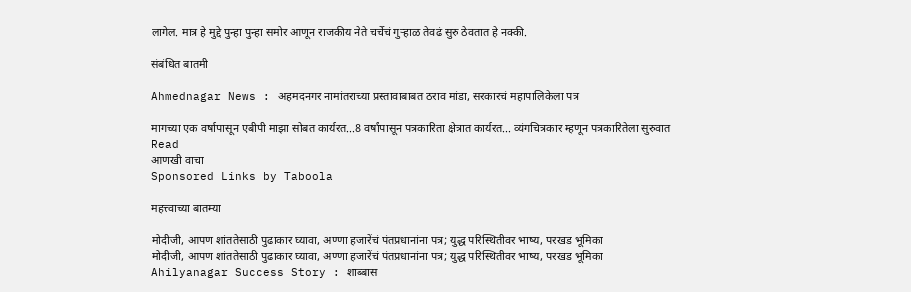लागेल. मात्र हे मुद्दे पुन्हा पुन्हा समोर आणून राजकीय नेते चर्चेचं गुऱ्हाळ तेवढं सुरु ठेवतात हे नक्की.

संबंधित बातमी

Ahmednagar News : अहमदनगर नामांतराच्या प्रस्तावाबाबत ठराव मांडा, सरकारचं महापालिकेला पत्र

मागच्या एक वर्षापासून एबीपी माझा सोबत कार्यरत...8 वर्षांपासून पत्रकारिता क्षेत्रात कार्यरत... व्यंगचित्रकार म्हणून पत्रकारितेला सुरुवात
Read
आणखी वाचा
Sponsored Links by Taboola

महत्त्वाच्या बातम्या

मोदीजी, आपण शांततेसाठी पुढाकार घ्यावा, अण्णा हजारेंचं पंतप्रधानांना पत्र; युद्ध परिस्थितीवर भाष्य, परखड भूमिका
मोदीजी, आपण शांततेसाठी पुढाकार घ्यावा, अण्णा हजारेंचं पंतप्रधानांना पत्र; युद्ध परिस्थितीवर भाष्य, परखड भूमिका
Ahilyanagar Success Story : शाब्बास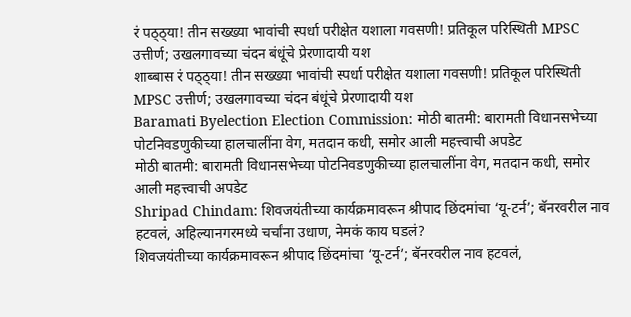रं पठ्ठ्या! तीन सख्ख्या भावांची स्पर्धा परीक्षेत यशाला गवसणी! प्रतिकूल परिस्थिती MPSC उत्तीर्ण; उखलगावच्या चंदन बंधूंचे प्रेरणादायी यश
शाब्बास रं पठ्ठ्या! तीन सख्ख्या भावांची स्पर्धा परीक्षेत यशाला गवसणी! प्रतिकूल परिस्थिती MPSC उत्तीर्ण; उखलगावच्या चंदन बंधूंचे प्रेरणादायी यश
Baramati Byelection Election Commission: मोठी बातमी: बारामती विधानसभेच्या पोटनिवडणुकीच्या हालचालींना वेग, मतदान कधी, समोर आली महत्त्वाची अपडेट
मोठी बातमी: बारामती विधानसभेच्या पोटनिवडणुकीच्या हालचालींना वेग, मतदान कधी, समोर आली महत्त्वाची अपडेट
Shripad Chindam: शिवजयंतीच्या कार्यक्रमावरून श्रीपाद छिंदमांचा ‘यू-टर्न’; बॅनरवरील नाव हटवलं, अहिल्यानगरमध्ये चर्चांना उधाण, नेमकं काय घडलं?
शिवजयंतीच्या कार्यक्रमावरून श्रीपाद छिंदमांचा ‘यू-टर्न’; बॅनरवरील नाव हटवलं,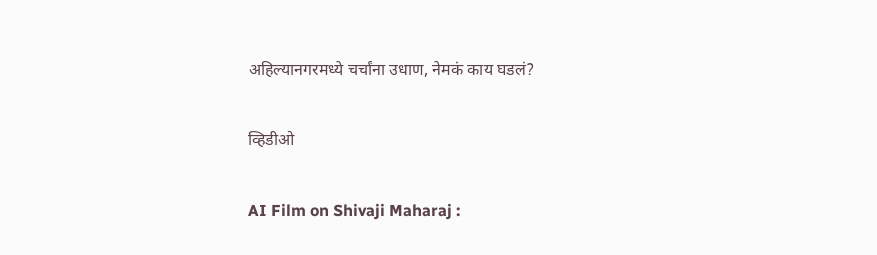अहिल्यानगरमध्ये चर्चांना उधाण, नेमकं काय घडलं?

व्हिडीओ

AI Film on Shivaji Maharaj :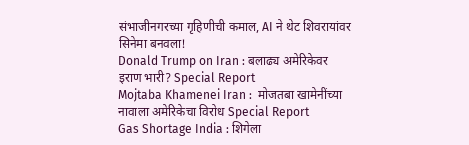संभाजीनगरच्या गृहिणीची कमाल, AI ने थेट शिवरायांवर सिनेमा बनवला!
Donald Trump on Iran : बलाढ्य अमेरिकेवर इराण भारी? Special Report
Mojtaba Khamenei Iran :  मोजतबा खामेनींच्या नावाला अमेरिकेचा विरोध Special Report
Gas Shortage India : शिगेला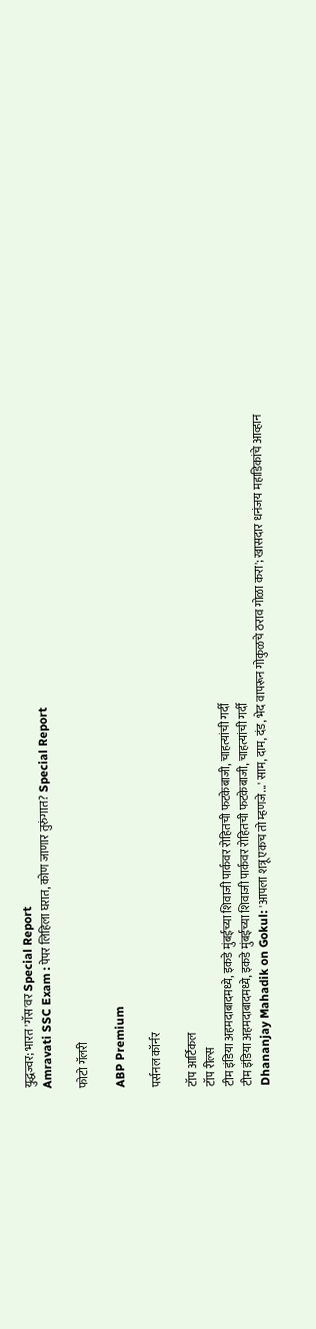युद्धज्वर; भारत 'गॅस'वर Special Report
Amravati SSC Exam : पेपर लिहिला घरात, कोण जाणार तुरुंगात? Special Report

फोटो गॅलरी

ABP Premium

पर्सनल कॉर्नर

टॉप आर्टिकल
टॉप रील्स
टीम इंडिया अहमदाबादमध्ये, इकडे मुंबईच्या शिवाजी पार्कवर रोहितची फटकेबाजी, चाहत्यांची गर्दी
टीम इंडिया अहमदाबादमध्ये, इकडे मुंबईच्या शिवाजी पार्कवर रोहितची फटकेबाजी, चाहत्यांची गर्दी
Dhananjay Mahadik on Gokul: 'आपला शत्रू एकच तो म्हणजे...' साम, दाम, दंड, भेद वापरून गोकुळचे ठराव गोळा करा'; खासदार धनंजय महाडिकांचे आव्हान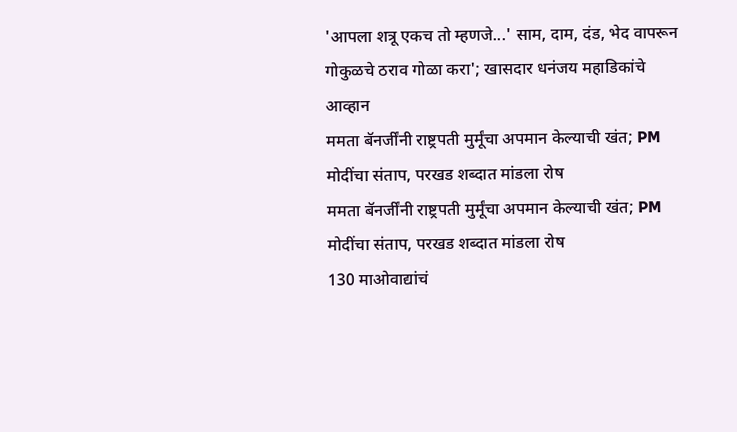'आपला शत्रू एकच तो म्हणजे...' साम, दाम, दंड, भेद वापरून गोकुळचे ठराव गोळा करा'; खासदार धनंजय महाडिकांचे आव्हान
ममता बॅनर्जींनी राष्ट्रपती मुर्मूंचा अपमान केल्याची खंत; PM मोदींचा संताप, परखड शब्दात मांडला रोष
ममता बॅनर्जींनी राष्ट्रपती मुर्मूंचा अपमान केल्याची खंत; PM मोदींचा संताप, परखड शब्दात मांडला रोष
130 माओवाद्यांचं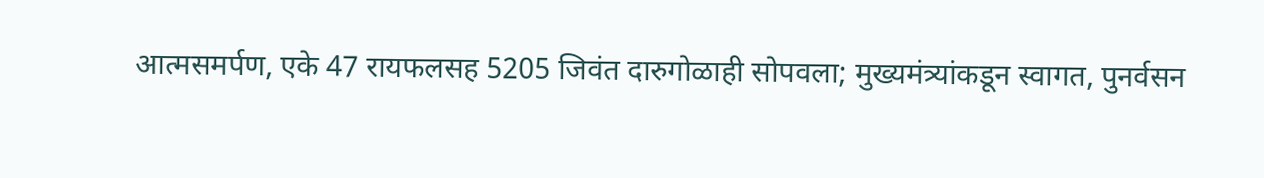आत्मसमर्पण, एके 47 रायफलसह 5205 जिवंत दारुगोळाही सोपवला; मुख्यमंत्र्यांकडून स्वागत, पुनर्वसन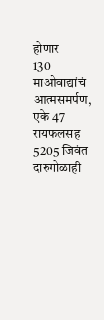होणार
130 माओवाद्यांचं आत्मसमर्पण, एके 47 रायफलसह 5205 जिवंत दारुगोळाही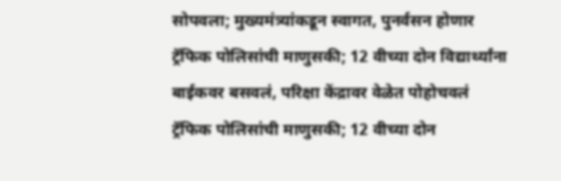सोपवला; मुख्यमंत्र्यांकडून स्वागत, पुनर्वसन होणार
ट्रॅफिक पोलिसांची माणुसकी; 12 वीच्या दोन विद्यार्थ्यांना बाईकवर बसवलं, परिक्षा केंद्रावर वेळेत पोहोचवलं
ट्रॅफिक पोलिसांची माणुसकी; 12 वीच्या दोन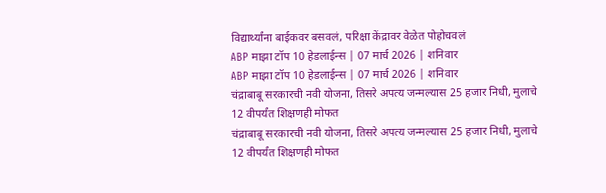विद्यार्थ्यांना बाईकवर बसवलं, परिक्षा केंद्रावर वेळेत पोहोचवलं
ABP माझा टॉप 10 हेडलाईन्स | 07 मार्च 2026 | शनिवार
ABP माझा टॉप 10 हेडलाईन्स | 07 मार्च 2026 | शनिवार
चंद्राबाबू सरकारची नवी योजना, तिसरे अपत्य जन्मल्यास 25 हजार निधी, मुलाचे 12 वीपर्यंत शिक्षणही मोफत
चंद्राबाबू सरकारची नवी योजना, तिसरे अपत्य जन्मल्यास 25 हजार निधी, मुलाचे 12 वीपर्यंत शिक्षणही मोफत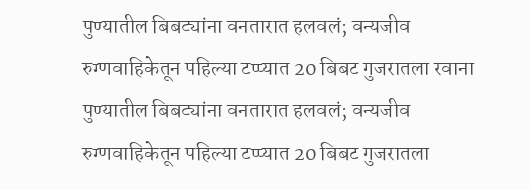पुण्यातील बिबट्यांना वनतारात हलवलं; वन्यजीव रुग्णवाहिकेतून पहिल्या टप्प्यात 20 बिबट गुजरातला रवाना
पुण्यातील बिबट्यांना वनतारात हलवलं; वन्यजीव रुग्णवाहिकेतून पहिल्या टप्प्यात 20 बिबट गुजरातला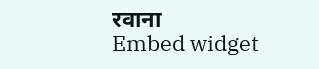रवाना
Embed widget